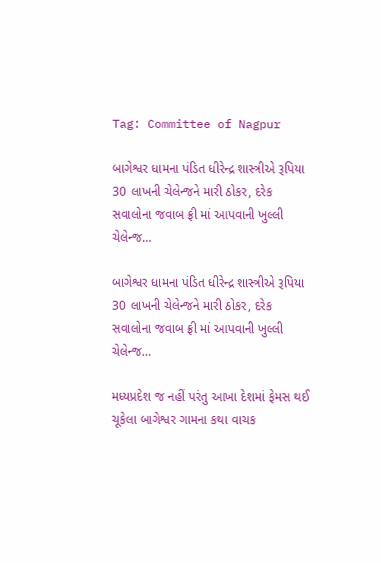Tag: Committee of Nagpur

બાગેશ્વર ધામના પંડિત ધીરેન્દ્ર શાસ્ત્રીએ રૂપિયા 30 લાખની ચેલેન્જને મારી ઠોકર, દરેક સવાલોના જવાબ ફ્રી માં આપવાની ખુલ્લી ચેલેન્જ…

બાગેશ્વર ધામના પંડિત ધીરેન્દ્ર શાસ્ત્રીએ રૂપિયા 30 લાખની ચેલેન્જને મારી ઠોકર, દરેક સવાલોના જવાબ ફ્રી માં આપવાની ખુલ્લી ચેલેન્જ…

મધ્યપ્રદેશ જ નહીં પરંતુ આખા દેશમાં ફેમસ થઈ ચૂકેલા બાગેશ્વર ગામના કથા વાચક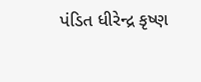પંડિત ધીરેન્દ્ર કૃષ્ણ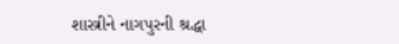શાસ્ત્રીને નાગપુરની શ્રદ્ધા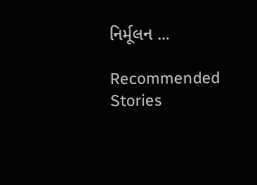નિર્મૂલન ...

Recommended Stories